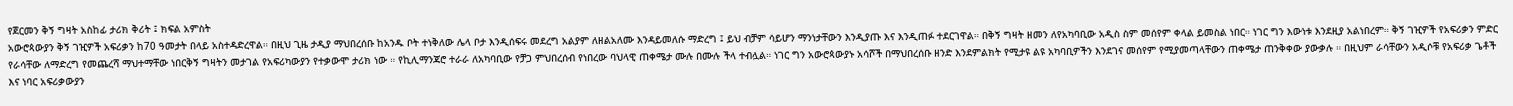የጀርመን ቅኝ ግዛት አስከፊ ታሪክ ቅሪት ፤ ክፍል አምስት
አውሮጳውያን ቅኝ ገዢዎች አፍሪቃን ከ70 ዓመታት በላይ አስተዳድረዋል። በዚህ ጊዜ ታዲያ ማህበረሰቡ ከአንዱ ቦት ተነቅለው ሌላ ቦታ እንዲሰፍሩ መደረግ አልያም ለዘልአለሙ እንዳይመለሱ ማድረግ ፤ ይህ ብቻም ሳይሆን ማንነታቸውን እንዲያጡ እና እንዲጠፉ ተደርገዋል። በቅኝ ግዛት ዘመን ለየአካባቢው አዲስ ስም መሰየም ቀላል ይመስል ነበር። ነገር ግን እውነቱ እንደዚያ አልነበረም። ቅኝ ገዢዎች የአፍሪቃን ምድር የራሳቸው ለማድረግ የመጨረሻ ማህተማቸው ነበርቅኝ ግዛትን መታገል የአፍሪካውያን የተቃውሞ ታሪክ ነው ። የኪሊማንጃሮ ተራራ ለአካባቢው የቻጋ ምህበረሰብ የነበረው ባህላዊ ጠቀሜታ ሙሉ በሙሉ ችላ ተብሏል። ነገር ግን አውሮጳውያኑ አሳሾች በማህበረሰቡ ዘንድ እንደምልክት የሚታዩ ልዩ አካባቢዎችን እንደገና መሰየም የሚያመጣላቸውን ጠቀሜታ ጠንቅቀው ያውቃሉ ። በዚህም ራሳቸውን አዲሶቹ የአፍሪቃ ጌቶች እና ነባር አፍሪቃውያን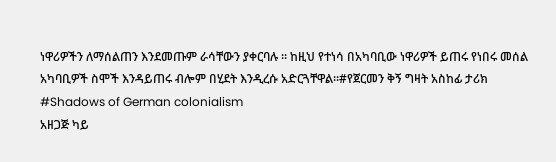ነዋሪዎችን ለማሰልጠን እንደመጡም ራሳቸውን ያቀርባሉ ። ከዚህ የተነሳ በአካባቢው ነዋሪዎች ይጠሩ የነበሩ መሰል አካባቢዎች ስሞች እንዳይጠሩ ብሎም በሂደት እንዲረሱ አድርጓቸዋል።#የጀርመን ቅኝ ግዛት አስከፊ ታሪክ #Shadows of German colonialism
አዘጋጅ ካይ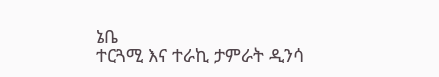ኔቤ
ተርጓሚ እና ተራኪ ታምራት ዲንሳ